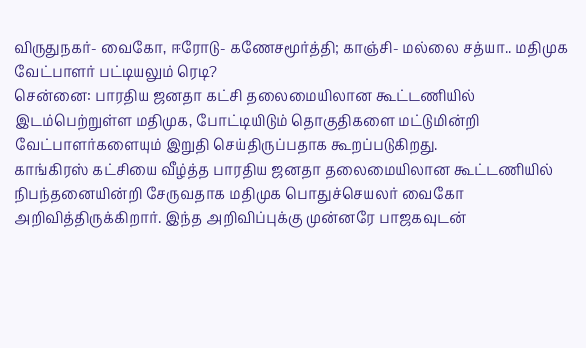விருதுநகர்- வைகோ, ஈரோடு- கணேசமூர்த்தி; காஞ்சி- மல்லை சத்யா.. மதிமுக வேட்பாளர் பட்டியலும் ரெடி?
சென்னை: பாரதிய ஜனதா கட்சி தலைமையிலான கூட்டணியில் இடம்பெற்றுள்ள மதிமுக, போட்டியிடும் தொகுதிகளை மட்டுமின்றி வேட்பாளர்களையும் இறுதி செய்திருப்பதாக கூறப்படுகிறது.
காங்கிரஸ் கட்சியை வீழ்த்த பாரதிய ஜனதா தலைமையிலான கூட்டணியில் நிபந்தனையின்றி சேருவதாக மதிமுக பொதுச்செயலர் வைகோ அறிவித்திருக்கிறார். இந்த அறிவிப்புக்கு முன்னரே பாஜகவுடன்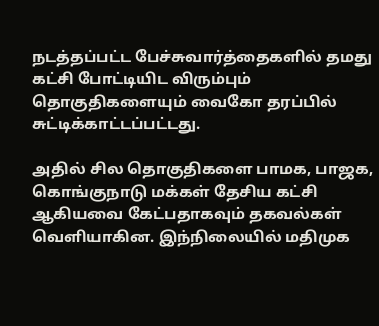நடத்தப்பட்ட பேச்சுவார்த்தைகளில் தமது கட்சி போட்டியிட விரும்பும் தொகுதிகளையும் வைகோ தரப்பில் சுட்டிக்காட்டப்பட்டது.

அதில் சில தொகுதிகளை பாமக, பாஜக, கொங்குநாடு மக்கள் தேசிய கட்சி ஆகியவை கேட்பதாகவும் தகவல்கள் வெளியாகின. இந்நிலையில் மதிமுக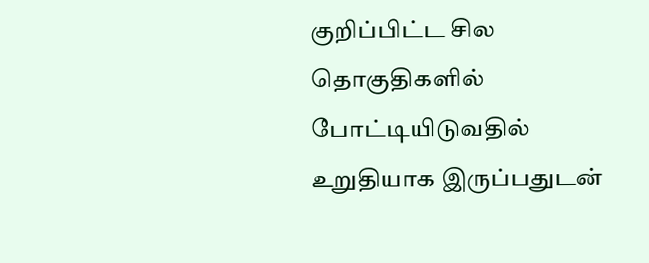குறிப்பிட்ட சில தொகுதிகளில் போட்டியிடுவதில் உறுதியாக இருப்பதுடன்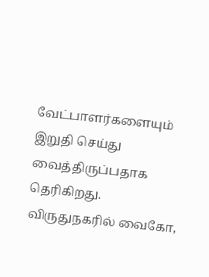வேட்பாளர்களையும் இறுதி செய்து வைத்திருப்பதாக தெரிகிறது.
விருதுநகரில் வைகோ,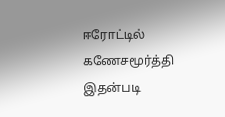ஈரோட்டில் கணேசமூர்த்தி
இதன்படி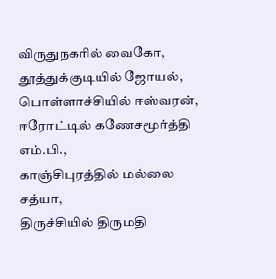விருதுநகரில் வைகோ,
தூத்துக்குடியில் ஜோயல்,
பொள்ளாச்சியில் ஈஸ்வரன்,
ஈரோட்டில் கணேசமூர்த்தி எம்.பி.,
காஞ்சிபுரத்தில் மல்லை சத்யா,
திருச்சியில் திருமதி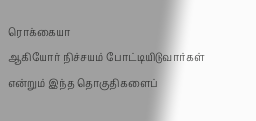ரொக்கையா
ஆகியோர் நிச்சயம் போட்டியிடுவார்கள் என்றும் இந்த தொகுதிகளைப்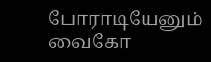போராடியேனும் வைகோ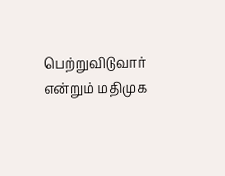பெற்றுவிடுவார் என்றும் மதிமுக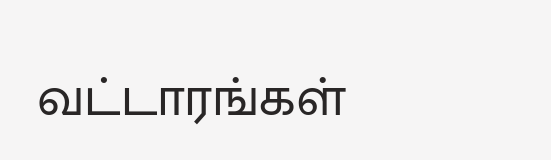வட்டாரங்கள்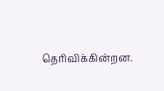தெரிவிக்கின்றன.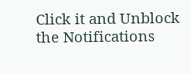Click it and Unblock the Notifications